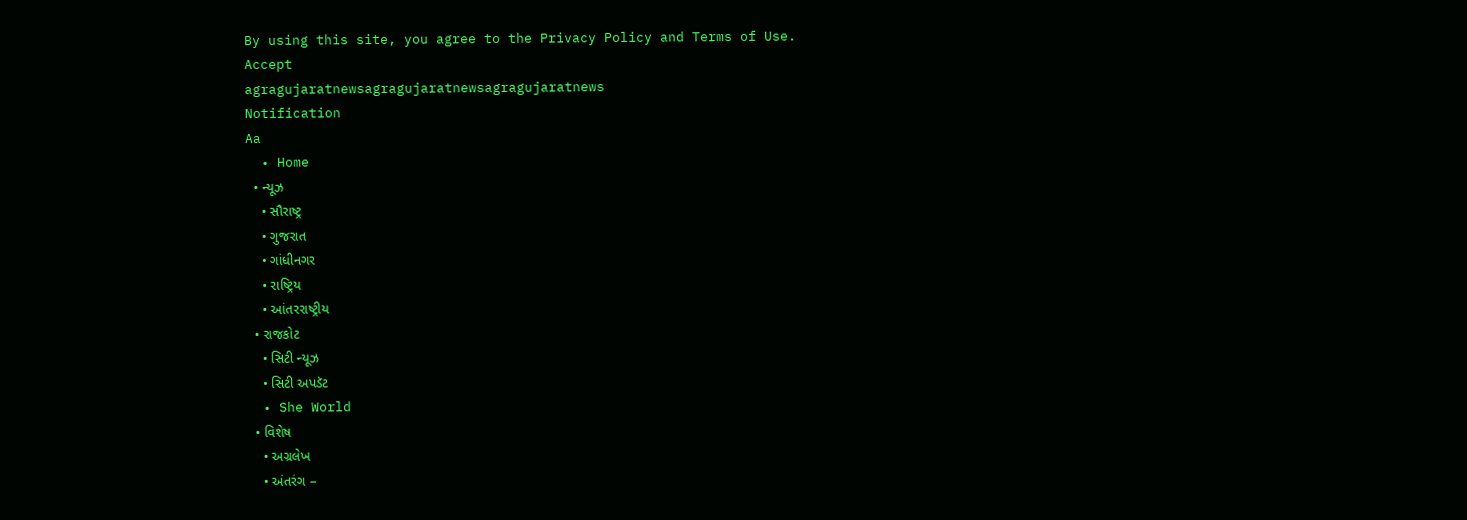By using this site, you agree to the Privacy Policy and Terms of Use.
Accept
agragujaratnewsagragujaratnewsagragujaratnews
Notification
Aa
  • Home
  • ન્યૂઝ
    • સૌરાષ્ટ્ર
    • ગુજરાત
    • ગાંધીનગર
    • રાષ્ટ્રિય
    • આંતરરાષ્ટ્રીય
  • રાજકોટ
    • સિટી ન્યૂઝ
    • સિટી અપડૅટ
  • She World
  • વિશેષ
    • અગ્રલેખ
    • અંતરંગ –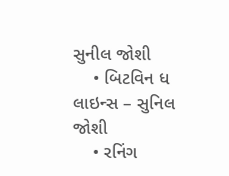સુનીલ જોશી
    • બિટવિન ધ લાઇન્સ – સુનિલ જોશી
    • રનિંગ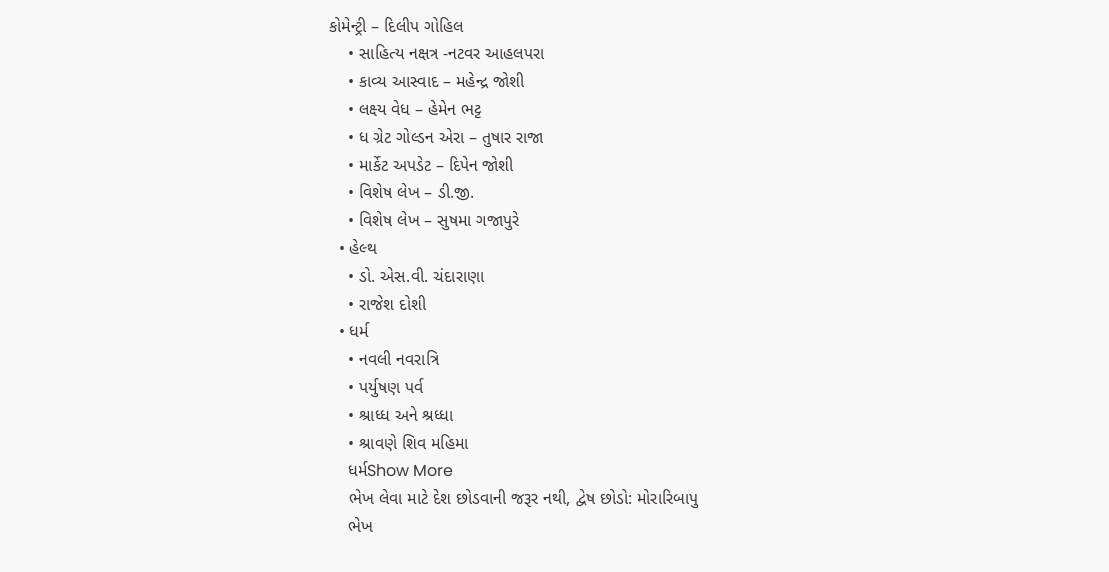કોમેન્ટ્રી – દિલીપ ગોહિલ
    • સાહિત્ય નક્ષત્ર -નટવર આહલપરા
    • કાવ્ય આસ્વાદ – મહેન્દ્ર જોશી
    • લક્ષ્ય વેધ – હેમેન ભટ્ટ
    • ધ ગ્રેટ ગોલ્ડન એરા – તુષાર રાજા
    • માર્કેટ અપડેટ – દિપેન જોશી
    • વિશેષ લેખ – ડી.જી.
    • વિશેષ લેખ – સુષમા ગજાપુરે
  • હેલ્થ
    • ડો. એસ.વી. ચંદારાણા
    • રાજેશ દોશી
  • ધર્મ
    • નવલી નવરાત્રિ
    • પર્યુષણ પર્વ
    • શ્રાધ્ધ અને શ્રધ્ધા
    • શ્રાવણે શિવ મહિમા
    ધર્મShow More
    ભેખ લેવા માટે દેશ છોડવાની જરૂર નથી, દ્વેષ છોડો: મોરારિબાપુ
    ભેખ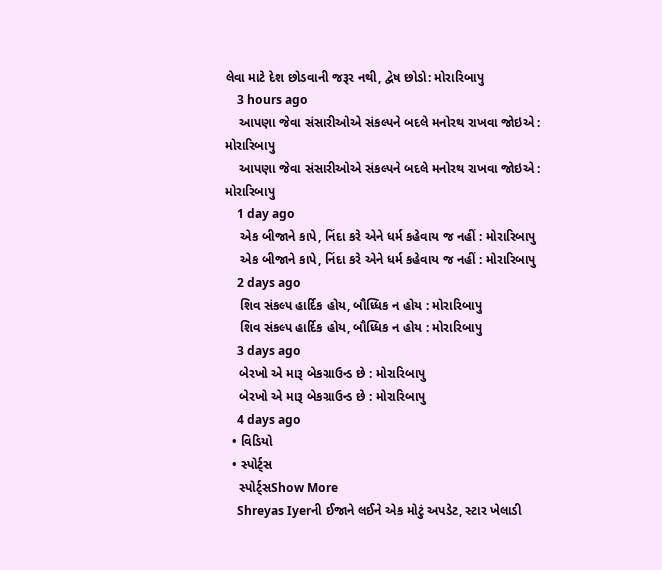લેવા માટે દેશ છોડવાની જરૂર નથી, દ્વેષ છોડો: મોરારિબાપુ
    3 hours ago
    આપણા જેવા સંસારીઓએ સંકલ્પને બદલે મનોરથ રાખવા જોઇએ : મોરારિબાપુ
    આપણા જેવા સંસારીઓએ સંકલ્પને બદલે મનોરથ રાખવા જોઇએ : મોરારિબાપુ
    1 day ago
    એક બીજાને કાપે, નિંદા કરે એને ધર્મ કહેવાય જ નહીં : મોરારિબાપુ
    એક બીજાને કાપે, નિંદા કરે એને ધર્મ કહેવાય જ નહીં : મોરારિબાપુ
    2 days ago
    શિવ સંકલ્પ હાર્દિક હોય, બૌધ્ધિક ન હોય : મોરારિબાપુ
    શિવ સંકલ્પ હાર્દિક હોય, બૌધ્ધિક ન હોય : મોરારિબાપુ
    3 days ago
    બેરખો એ મારૂ બેકગ્રાઉન્ડ છે : મોરારિબાપુ
    બેરખો એ મારૂ બેકગ્રાઉન્ડ છે : મોરારિબાપુ
    4 days ago
  • વિડિયો
  • સ્પોર્ટ્સ
    સ્પોર્ટ્સShow More
    Shreyas Iyerની ઈજાને લઈને એક મોટું અપડેટ, સ્ટાર ખેલાડી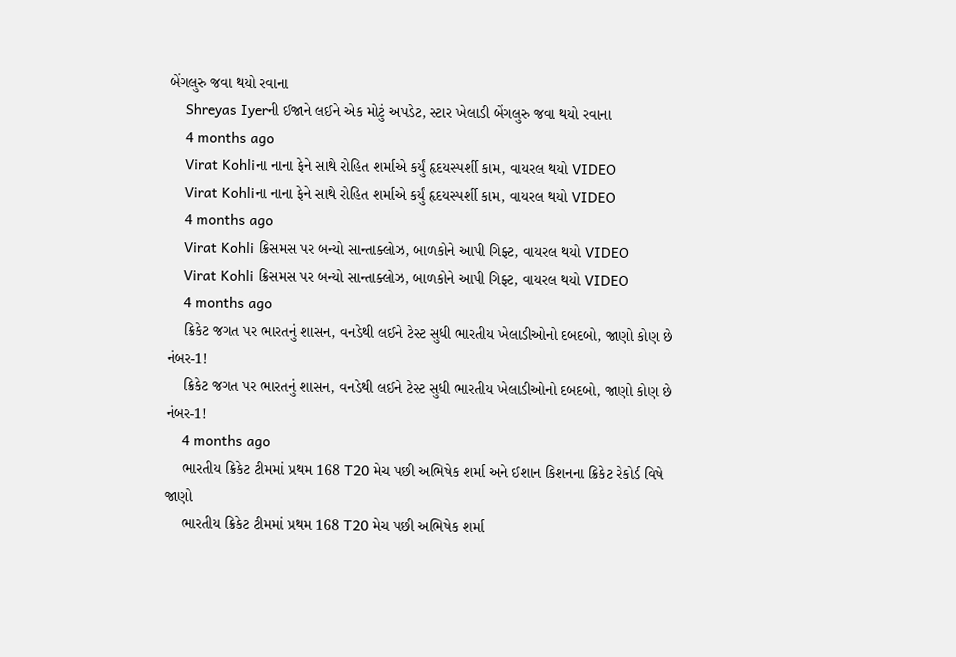બેંગલુરુ જવા થયો રવાના
    Shreyas Iyerની ઈજાને લઈને એક મોટું અપડેટ, સ્ટાર ખેલાડી બેંગલુરુ જવા થયો રવાના
    4 months ago
    Virat Kohliના નાના ફેને સાથે રોહિત શર્માએ કર્યું હૃદયસ્પર્શી કામ, વાયરલ થયો VIDEO
    Virat Kohliના નાના ફેને સાથે રોહિત શર્માએ કર્યું હૃદયસ્પર્શી કામ, વાયરલ થયો VIDEO
    4 months ago
    Virat Kohli ક્રિસમસ પર બન્યો સાન્તાક્લોઝ, બાળકોને આપી ગિફ્ટ, વાયરલ થયો VIDEO
    Virat Kohli ક્રિસમસ પર બન્યો સાન્તાક્લોઝ, બાળકોને આપી ગિફ્ટ, વાયરલ થયો VIDEO
    4 months ago
    ક્રિકેટ જગત પર ભારતનું શાસન, વનડેથી લઈને ટેસ્ટ સુધી ભારતીય ખેલાડીઓનો દબદબો, જાણો કોણ છે નંબર-1!
    ક્રિકેટ જગત પર ભારતનું શાસન, વનડેથી લઈને ટેસ્ટ સુધી ભારતીય ખેલાડીઓનો દબદબો, જાણો કોણ છે નંબર-1!
    4 months ago
    ભારતીય ક્રિકેટ ટીમમાં પ્રથમ 168 T20 મેચ પછી અભિષેક શર્મા અને ઈશાન કિશનના ક્રિકેટ રેકોર્ડ વિષે જાણો
    ભારતીય ક્રિકેટ ટીમમાં પ્રથમ 168 T20 મેચ પછી અભિષેક શર્મા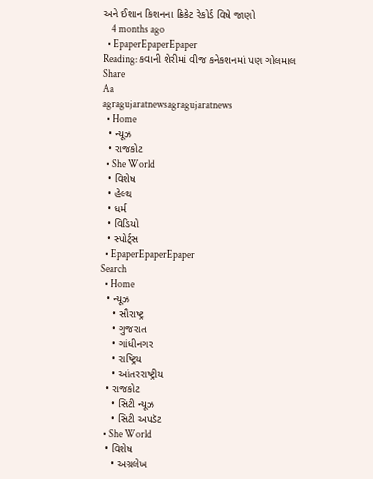અને ઈશાન કિશનના ક્રિકેટ રેકોર્ડ વિષે જાણો
    4 months ago
  • EpaperEpaperEpaper
Reading: કવાની શેરીમાં વીજ કનેકશનમાં પણ ગોલમાલ
Share
Aa
agragujaratnewsagragujaratnews
  • Home
  • ન્યૂઝ
  • રાજકોટ
  • She World
  • વિશેષ
  • હેલ્થ
  • ધર્મ
  • વિડિયો
  • સ્પોર્ટ્સ
  • EpaperEpaperEpaper
Search
  • Home
  • ન્યૂઝ
    • સૌરાષ્ટ્ર
    • ગુજરાત
    • ગાંધીનગર
    • રાષ્ટ્રિય
    • આંતરરાષ્ટ્રીય
  • રાજકોટ
    • સિટી ન્યૂઝ
    • સિટી અપડૅટ
  • She World
  • વિશેષ
    • અગ્રલેખ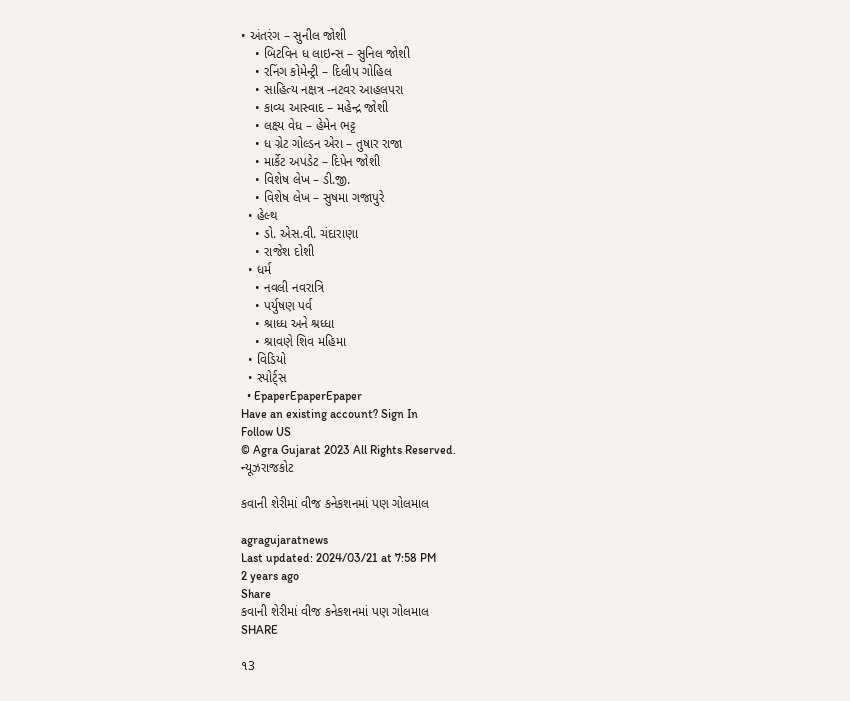• અંતરંગ – સુનીલ જોશી
    • બિટવિન ધ લાઇન્સ – સુનિલ જોશી
    • રનિંગ કોમેન્ટ્રી – દિલીપ ગોહિલ
    • સાહિત્ય નક્ષત્ર -નટવર આહલપરા
    • કાવ્ય આસ્વાદ – મહેન્દ્ર જોશી
    • લક્ષ્ય વેધ – હેમેન ભટ્ટ
    • ધ ગ્રેટ ગોલ્ડન એરા – તુષાર રાજા
    • માર્કેટ અપડેટ – દિપેન જોશી
    • વિશેષ લેખ – ડી.જી.
    • વિશેષ લેખ – સુષમા ગજાપુરે
  • હેલ્થ
    • ડો. એસ.વી. ચંદારાણા
    • રાજેશ દોશી
  • ધર્મ
    • નવલી નવરાત્રિ
    • પર્યુષણ પર્વ
    • શ્રાધ્ધ અને શ્રધ્ધા
    • શ્રાવણે શિવ મહિમા
  • વિડિયો
  • સ્પોર્ટ્સ
  • EpaperEpaperEpaper
Have an existing account? Sign In
Follow US
© Agra Gujarat 2023 All Rights Reserved.
ન્યૂઝરાજકોટ

કવાની શેરીમાં વીજ કનેકશનમાં પણ ગોલમાલ

agragujaratnews
Last updated: 2024/03/21 at 7:58 PM
2 years ago
Share
કવાની શેરીમાં વીજ કનેકશનમાં પણ ગોલમાલ
SHARE

૧3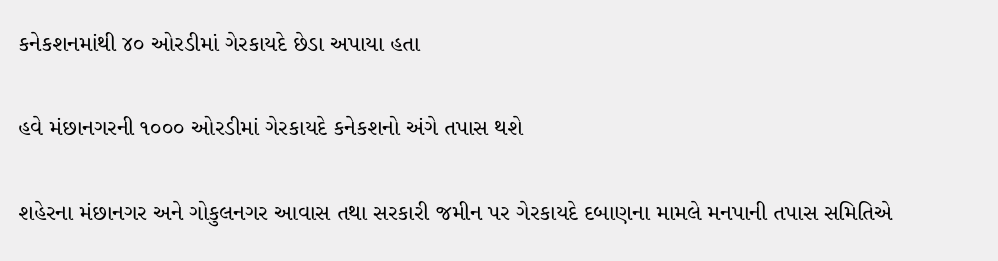કનેકશનમાંથી ૪૦ ઓરડીમાં ગેરકાયદે છેડા અપાયા હતા

હવે મંછાનગરની ૧૦૦૦ ઓરડીમાં ગેરકાયદે કનેકશનો અંગે તપાસ થશે

શહેરના મંછાનગર અને ગોકુલનગર આવાસ તથા સરકારી જમીન પર ગેરકાયદે દબાણના મામલે મનપાની તપાસ સમિતિએ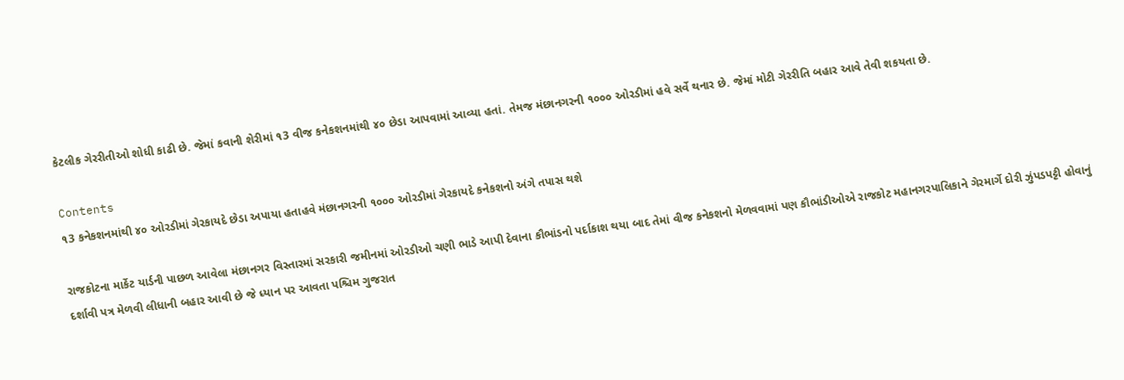કેટલીક ગેરરીતીઓ શોધી કાઢી છે. જેમાં કવાની શેરીમાં ૧3 વીજ કનેકશનમાંથી ૪૦ છેડા આપવામાં આવ્યા હતાં. તેમજ મંછાનગરની ૧૦૦૦ ઓરડીમાં હવે સર્વે થનાર છે. જેમાં મોટી ગેરરીતિ બહાર આવે તેવી શકયતા છે.

Contents
૧3 કનેકશનમાંથી ૪૦ ઓરડીમાં ગેરકાયદે છેડા અપાયા હતાહવે મંછાનગરની ૧૦૦૦ ઓરડીમાં ગેરકાયદે કનેકશનો અંગે તપાસ થશે

રાજકોટના માર્કેટ યાર્ડની પાછળ આવેલા મંછાનગર વિસ્તારમાં સરકારી જમીનમાં ઓરડીઓ ચણી ભાડે આપી દેવાના કૌભાંડનો પર્દાકાશ થયા બાદ તેમાં વીજ કનેકશનો મેળવવામાં પણ કૌભાંડીઓએ રાજકોટ મહાનગરપાલિકાને ગેરમાર્ગે દોરી ઝુંપડપટ્ટી હોવાનું દર્શાવી પત્ર મેળવી લીધાની બહાર આવી છે જે ધ્યાન પર આવતા પશ્ચિમ ગુજરાત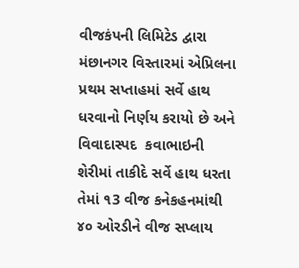વીજકંપની લિમિટેડ દ્વારા મંછાનગર વિસ્તારમાં એપ્રિલના પ્રથમ સપ્તાહમાં સર્વે હાથ ધરવાનો નિર્ણય કરાયો છે અને વિવાદાસ્પદ  કવાભાઇની શેરીમાં તાકીદે સર્વે હાથ ધરતા તેમાં ૧3 વીજ કનેકહનમાંથી ૪૦ ઓરડીને વીજ સપ્લાય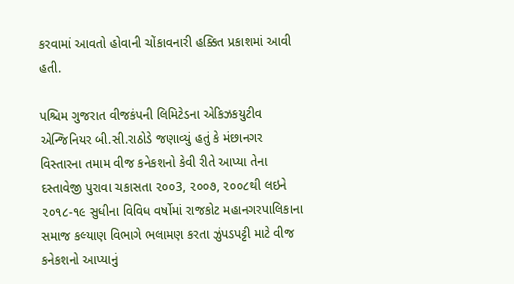કરવામાં આવતો હોવાની ચોંકાવનારી હક્કિત પ્રકાશમાં આવી હતી.

પશ્ચિમ ગુજરાત વીજકંપની લિમિટેડના એકિઝકયુટીવ એન્જિનિયર બી.સી.રાઠોડે જણાવ્યું હતું કે મંછાનગર વિસ્તારના તમામ વીજ કનેકશનો કેવી રીતે આપ્યા તેના દસ્તાવેજી પુરાવા ચકાસતા ૨૦૦3, ૨૦૦૭, ૨૦૦૮થી લઇને ૨૦૧૮-૧૯ સુધીના વિવિધ વર્ષોમાં રાજકોટ મહાનગરપાલિકાના સમાજ કલ્યાણ વિભાગે ભલામણ કરતા ઝુંપડપટ્ટી માટે વીજ કનેકશનો આપ્યાનું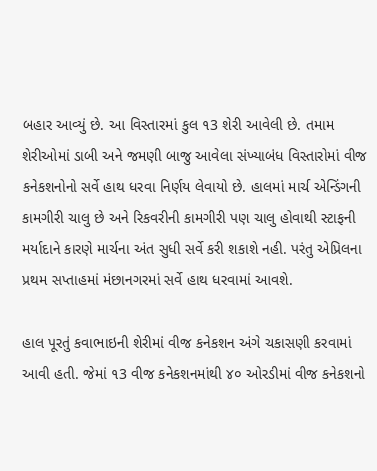બહાર આવ્યું છે. આ વિસ્તારમાં કુલ ૧3 શેરી આવેલી છે. તમામ શેરીઓમાં ડાબી અને જમણી બાજુ આવેલા સંખ્યાબંધ વિસ્તારોમાં વીજ કનેકશનોનો સર્વે હાથ ધરવા નિર્ણય લેવાયો છે. હાલમાં માર્ચ એન્ડિંગની કામગીરી ચાલુ છે અને રિકવરીની કામગીરી પણ ચાલુ હોવાથી સ્ટાફની મર્યાદાને કારણે માર્ચના અંત સુધી સર્વે કરી શકાશે નહી. પરંતુ એપ્રિલના પ્રથમ સપ્તાહમાં મંછાનગરમાં સર્વે હાથ ધરવામાં આવશે.

હાલ પૂરતું કવાભાઇની શેરીમાં વીજ કનેકશન અંગે ચકાસણી કરવામાં આવી હતી. જેમાં ૧3 વીજ કનેકશનમાંથી ૪૦ ઓરડીમાં વીજ કનેકશનો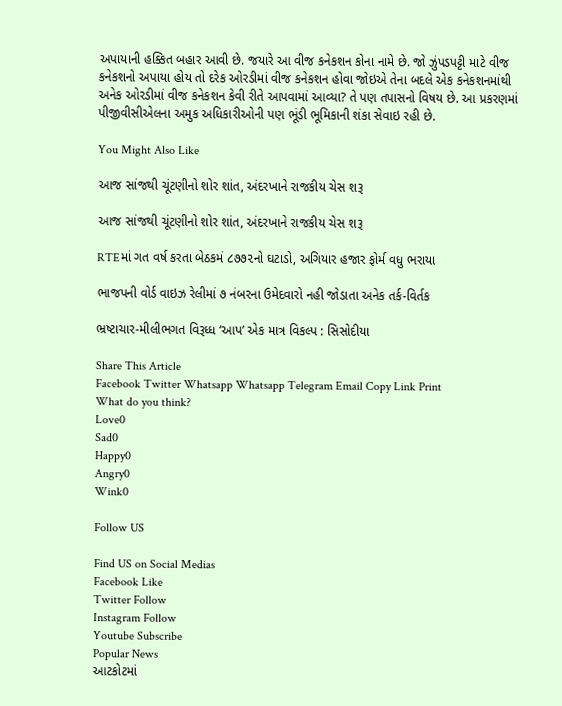અપાયાની હક્કિત બહાર આવી છે. જયારે આ વીજ કનેકશન કોના નામે છે. જો ઝુંપડપટ્ટી માટે વીજ કનેકશનો અપાયા હોય તો દરેક ઓરડીમાં વીજ કનેકશન હોવા જોઇએ તેના બદલે એક કનેકશનમાંથી અનેક ઓરડીમાં વીજ કનેકશન કેવી રીતે આપવામાં આવ્યા? તે પણ તપાસનો વિષય છે. આ પ્રકરણમાં પીજીવીસીએલના અમુક અધિકારીઓની પણ ભૂંડી ભૂમિકાની શંકા સેવાઇ રહી છે.

You Might Also Like

આજ સાંજથી ચૂંટણીનો શોર શાંત, અંદરખાને રાજકીય ચેસ શરૂ

આજ સાંજથી ચૂંટણીનો શોર શાંત, અંદરખાને રાજકીય ચેસ શરૂ

RTEમાં ગત વર્ષ કરતા બેઠકમં ૮૭૭૨નો ઘટાડો, અગિયાર હજાર ફોર્મ વધુ ભરાયા

ભાજપની વોર્ડ વાઇઝ રેલીમાં ૭ નંબરના ઉમેદવારો નહી જોડાતા અનેક તર્ક-વિર્તક

ભ્રષ્ટાચાર-મીલીભગત વિરૂધ્ધ ‘આપ’ એક માત્ર વિકલ્પ : સિસોદીયા

Share This Article
Facebook Twitter Whatsapp Whatsapp Telegram Email Copy Link Print
What do you think?
Love0
Sad0
Happy0
Angry0
Wink0

Follow US

Find US on Social Medias
Facebook Like
Twitter Follow
Instagram Follow
Youtube Subscribe
Popular News
આટકોટમાં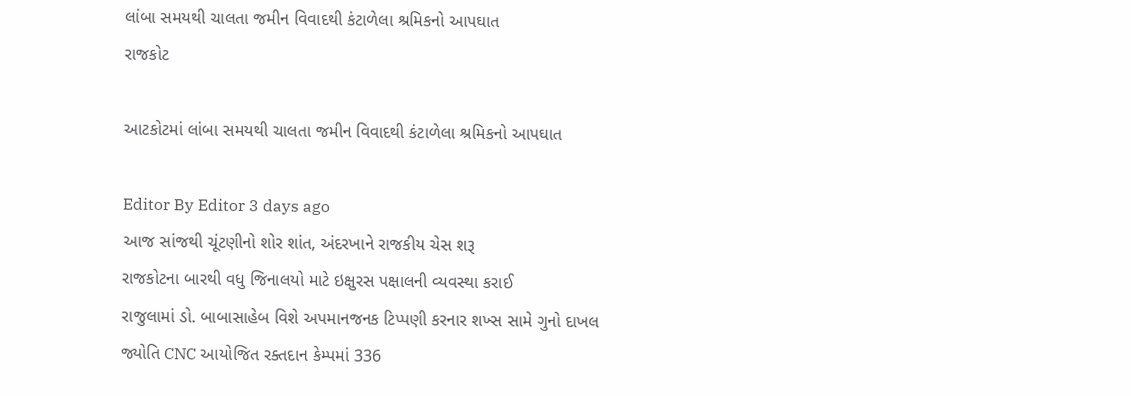લાંબા સમયથી ચાલતા જમીન વિવાદથી કંટાળેલા શ્રમિકનો આપઘાત
રાજકોટ

આટકોટમાં લાંબા સમયથી ચાલતા જમીન વિવાદથી કંટાળેલા શ્રમિકનો આપઘાત

Editor By Editor 3 days ago
આજ સાંજથી ચૂંટણીનો શોર શાંત, અંદરખાને રાજકીય ચેસ શરૂ
રાજકોટના બારથી વધુ જિનાલયો માટે ઇક્ષુરસ પક્ષાલની વ્યવસ્થા કરાઈ
રાજુલામાં ડો. બાબાસાહેબ વિશે અપમાનજનક ટિપ્પણી કરનાર શખ્સ સામે ગુનો દાખલ
જ્યોતિ CNC આયોજિત રક્તદાન કેમ્પમાં 336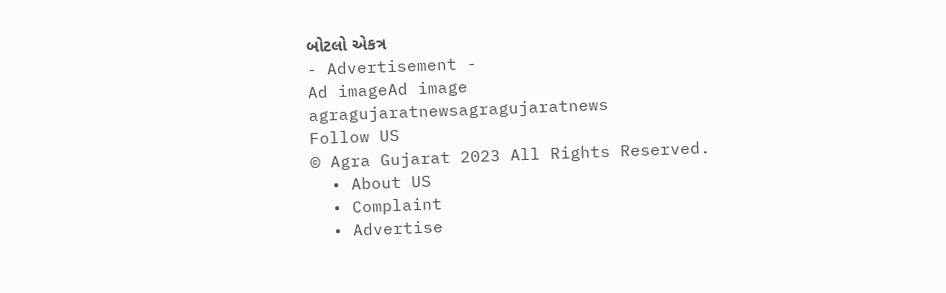બોટલો એકત્ર
- Advertisement -
Ad imageAd image
agragujaratnewsagragujaratnews
Follow US
© Agra Gujarat 2023 All Rights Reserved.
  • About US
  • Complaint
  • Advertise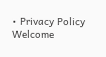• Privacy Policy
Welcome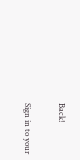Back!

Sign in to your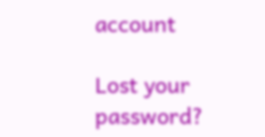account

Lost your password?